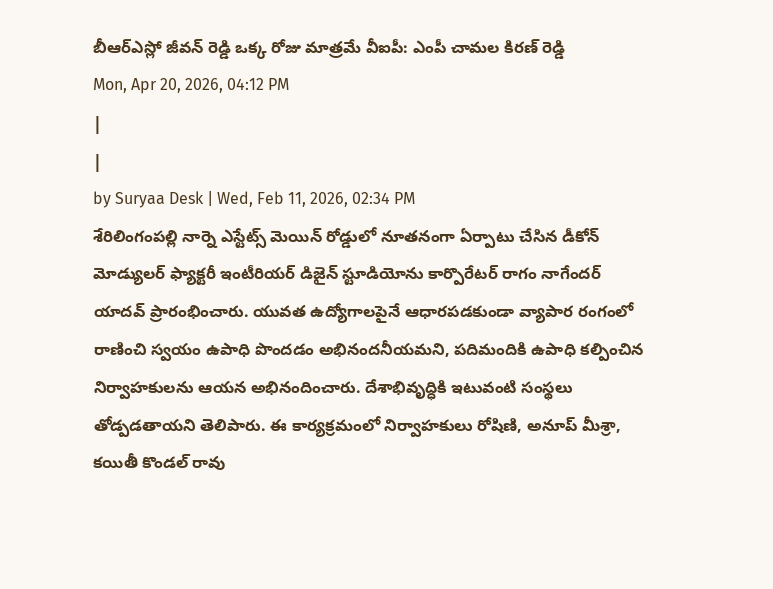బీఆర్ఎస్లో జీవన్ రెడ్డి ఒక్క రోజు మాత్రమే వీఐపీ: ఎంపీ చామల కిరణ్ రెడ్డి
Mon, Apr 20, 2026, 04:12 PM
|
|
by Suryaa Desk | Wed, Feb 11, 2026, 02:34 PM
శేరిలింగంపల్లి నార్నె ఎస్టేట్స్ మెయిన్ రోడ్డులో నూతనంగా ఏర్పాటు చేసిన డీకోన్ మోడ్యులర్ ఫ్యాక్టరీ ఇంటీరియర్ డిజైన్ స్టూడియోను కార్పొరేటర్ రాగం నాగేందర్ యాదవ్ ప్రారంభించారు. యువత ఉద్యోగాలపైనే ఆధారపడకుండా వ్యాపార రంగంలో రాణించి స్వయం ఉపాధి పొందడం అభినందనీయమని, పదిమందికి ఉపాధి కల్పించిన నిర్వాహకులను ఆయన అభినందించారు. దేశాభివృద్ధికి ఇటువంటి సంస్థలు తోడ్పడతాయని తెలిపారు. ఈ కార్యక్రమంలో నిర్వాహకులు రోషిణి, అనూప్ మీశ్రా, కయితీ కొండల్ రావు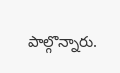పాల్గొన్నారు.